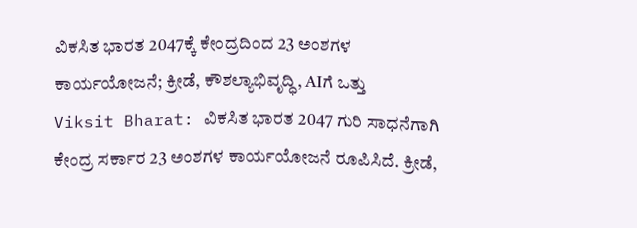ವಿಕಸಿತ ಭಾರತ 2047ಕ್ಕೆ ಕೇಂದ್ರದಿಂದ 23 ಅಂಶಗಳ ಕಾರ್ಯಯೋಜನೆ; ಕ್ರೀಡೆ, ಕೌಶಲ್ಯಾಭಿವೃದ್ಧಿ, AIಗೆ ಒತ್ತು
Viksit Bharat: ವಿಕಸಿತ ಭಾರತ 2047 ಗುರಿ ಸಾಧನೆಗಾಗಿ ಕೇಂದ್ರ ಸರ್ಕಾರ 23 ಅಂಶಗಳ ಕಾರ್ಯಯೋಜನೆ ರೂಪಿಸಿದೆ. ಕ್ರೀಡೆ,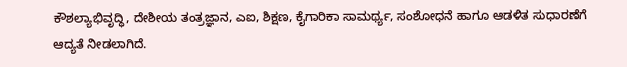ಕೌಶಲ್ಯಾಭಿವೃದ್ಧಿ, ದೇಶೀಯ ತಂತ್ರಜ್ಞಾನ, ಎಐ, ಶಿಕ್ಷಣ, ಕೈಗಾರಿಕಾ ಸಾಮರ್ಥ್ಯ, ಸಂಶೋಧನೆ ಹಾಗೂ ಆಡಳಿತ ಸುಧಾರಣೆಗೆ ಆದ್ಯತೆ ನೀಡಲಾಗಿದೆ.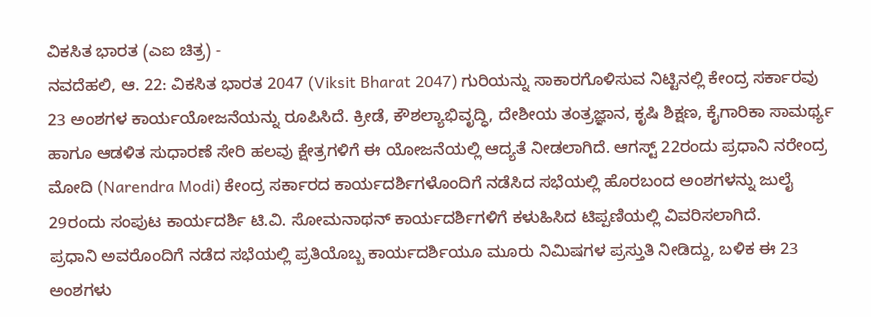ವಿಕಸಿತ ಭಾರತ (ಎಐ ಚಿತ್ರ) -
ನವದೆಹಲಿ, ಆ. 22: ವಿಕಸಿತ ಭಾರತ 2047 (Viksit Bharat 2047) ಗುರಿಯನ್ನು ಸಾಕಾರಗೊಳಿಸುವ ನಿಟ್ಟಿನಲ್ಲಿ ಕೇಂದ್ರ ಸರ್ಕಾರವು 23 ಅಂಶಗಳ ಕಾರ್ಯಯೋಜನೆಯನ್ನು ರೂಪಿಸಿದೆ. ಕ್ರೀಡೆ, ಕೌಶಲ್ಯಾಭಿವೃದ್ಧಿ, ದೇಶೀಯ ತಂತ್ರಜ್ಞಾನ, ಕೃಷಿ ಶಿಕ್ಷಣ, ಕೈಗಾರಿಕಾ ಸಾಮರ್ಥ್ಯ ಹಾಗೂ ಆಡಳಿತ ಸುಧಾರಣೆ ಸೇರಿ ಹಲವು ಕ್ಷೇತ್ರಗಳಿಗೆ ಈ ಯೋಜನೆಯಲ್ಲಿ ಆದ್ಯತೆ ನೀಡಲಾಗಿದೆ. ಆಗಸ್ಟ್ 22ರಂದು ಪ್ರಧಾನಿ ನರೇಂದ್ರ ಮೋದಿ (Narendra Modi) ಕೇಂದ್ರ ಸರ್ಕಾರದ ಕಾರ್ಯದರ್ಶಿಗಳೊಂದಿಗೆ ನಡೆಸಿದ ಸಭೆಯಲ್ಲಿ ಹೊರಬಂದ ಅಂಶಗಳನ್ನು ಜುಲೈ 29ರಂದು ಸಂಪುಟ ಕಾರ್ಯದರ್ಶಿ ಟಿ.ವಿ. ಸೋಮನಾಥನ್ ಕಾರ್ಯದರ್ಶಿಗಳಿಗೆ ಕಳುಹಿಸಿದ ಟಿಪ್ಪಣಿಯಲ್ಲಿ ವಿವರಿಸಲಾಗಿದೆ.
ಪ್ರಧಾನಿ ಅವರೊಂದಿಗೆ ನಡೆದ ಸಭೆಯಲ್ಲಿ ಪ್ರತಿಯೊಬ್ಬ ಕಾರ್ಯದರ್ಶಿಯೂ ಮೂರು ನಿಮಿಷಗಳ ಪ್ರಸ್ತುತಿ ನೀಡಿದ್ದು, ಬಳಿಕ ಈ 23 ಅಂಶಗಳು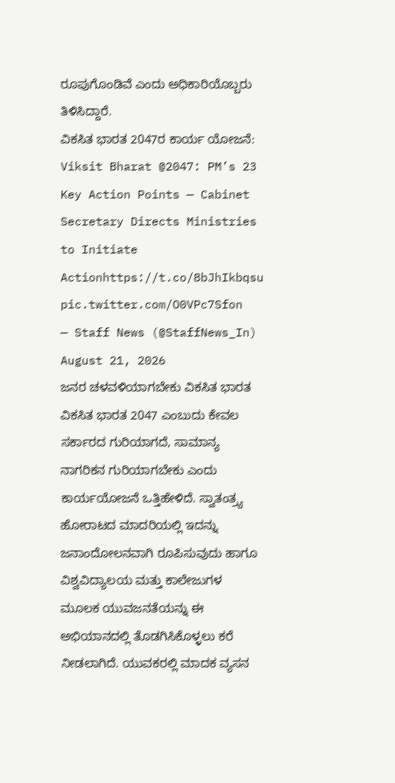ರೂಪುಗೊಂಡಿವೆ ಎಂದು ಅಧಿಕಾರಿಯೊಬ್ಬರು ತಿಳಿಸಿದ್ದಾರೆ.
ವಿಕಸಿತ ಭಾರತ 2047ರ ಕಾರ್ಯ ಯೋಜನೆ:
Viksit Bharat @2047: PM’s 23 Key Action Points — Cabinet Secretary Directs Ministries to Initiate Actionhttps://t.co/8bJhIkbqsu pic.twitter.com/O0VPc7Sfon
— Staff News (@StaffNews_In) August 21, 2026
ಜನರ ಚಳವಳಿಯಾಗಬೇಕು ವಿಕಸಿತ ಭಾರತ
ವಿಕಸಿತ ಭಾರತ 2047 ಎಂಬುದು ಕೇವಲ ಸರ್ಕಾರದ ಗುರಿಯಾಗದೆ, ಸಾಮಾನ್ಯ ನಾಗರಿಕನ ಗುರಿಯಾಗಬೇಕು ಎಂದು ಕಾರ್ಯಯೋಜನೆ ಒತ್ತಿಹೇಳಿದೆ. ಸ್ವಾತಂತ್ರ್ಯ ಹೋರಾಟದ ಮಾದರಿಯಲ್ಲಿ ಇದನ್ನು ಜನಾಂದೋಲನವಾಗಿ ರೂಪಿಸುವುದು ಹಾಗೂ ವಿಶ್ವವಿದ್ಯಾಲಯ ಮತ್ತು ಕಾಲೇಜುಗಳ ಮೂಲಕ ಯುವಜನತೆಯನ್ನು ಈ ಅಭಿಯಾನದಲ್ಲಿ ತೊಡಗಿಸಿಕೊಳ್ಳಲು ಕರೆ ನೀಡಲಾಗಿದೆ. ಯುವಕರಲ್ಲಿ ಮಾದಕ ವ್ಯಸನ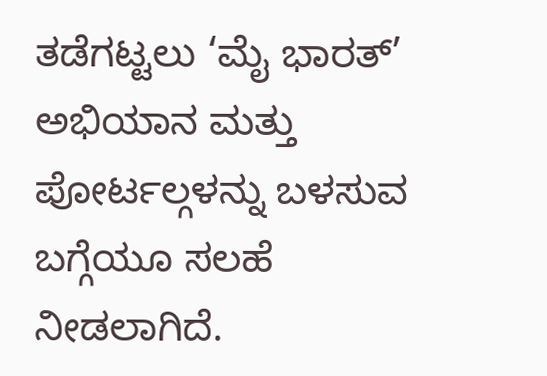ತಡೆಗಟ್ಟಲು ‘ಮೈ ಭಾರತ್’ ಅಭಿಯಾನ ಮತ್ತು ಪೋರ್ಟಲ್ಗಳನ್ನು ಬಳಸುವ ಬಗ್ಗೆಯೂ ಸಲಹೆ ನೀಡಲಾಗಿದೆ.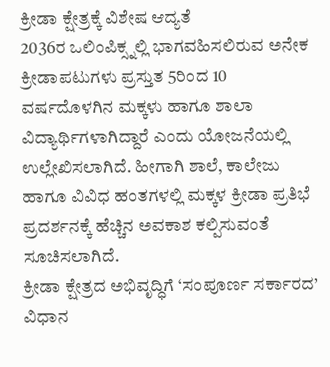ಕ್ರೀಡಾ ಕ್ಷೇತ್ರಕ್ಕೆ ವಿಶೇಷ ಆದ್ಯತೆ
2036ರ ಒಲಿಂಪಿಕ್ಸ್ನಲ್ಲಿ ಭಾಗವಹಿಸಲಿರುವ ಅನೇಕ ಕ್ರೀಡಾಪಟುಗಳು ಪ್ರಸ್ತುತ 5ರಿಂದ 10 ವರ್ಷದೊಳಗಿನ ಮಕ್ಕಳು ಹಾಗೂ ಶಾಲಾ ವಿದ್ಯಾರ್ಥಿಗಳಾಗಿದ್ದಾರೆ ಎಂದು ಯೋಜನೆಯಲ್ಲಿ ಉಲ್ಲೇಖಿಸಲಾಗಿದೆ. ಹೀಗಾಗಿ ಶಾಲೆ, ಕಾಲೇಜು ಹಾಗೂ ವಿವಿಧ ಹಂತಗಳಲ್ಲಿ ಮಕ್ಕಳ ಕ್ರೀಡಾ ಪ್ರತಿಭೆ ಪ್ರದರ್ಶನಕ್ಕೆ ಹೆಚ್ಚಿನ ಅವಕಾಶ ಕಲ್ಪಿಸುವಂತೆ ಸೂಚಿಸಲಾಗಿದೆ.
ಕ್ರೀಡಾ ಕ್ಷೇತ್ರದ ಅಭಿವೃದ್ಧಿಗೆ ‘ಸಂಪೂರ್ಣ ಸರ್ಕಾರದ’ ವಿಧಾನ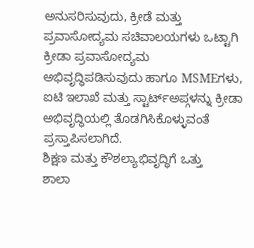ಅನುಸರಿಸುವುದು, ಕ್ರೀಡೆ ಮತ್ತು ಪ್ರವಾಸೋದ್ಯಮ ಸಚಿವಾಲಯಗಳು ಒಟ್ಟಾಗಿ ಕ್ರೀಡಾ ಪ್ರವಾಸೋದ್ಯಮ ಅಭಿವೃದ್ಧಿಪಡಿಸುವುದು ಹಾಗೂ MSMEಗಳು, ಐಟಿ ಇಲಾಖೆ ಮತ್ತು ಸ್ಟಾರ್ಟ್ಅಪ್ಗಳನ್ನು ಕ್ರೀಡಾ ಅಭಿವೃದ್ಧಿಯಲ್ಲಿ ತೊಡಗಿಸಿಕೊಳ್ಳುವಂತೆ ಪ್ರಸ್ತಾಪಿಸಲಾಗಿದೆ.
ಶಿಕ್ಷಣ ಮತ್ತು ಕೌಶಲ್ಯಾಭಿವೃದ್ಧಿಗೆ ಒತ್ತು
ಶಾಲಾ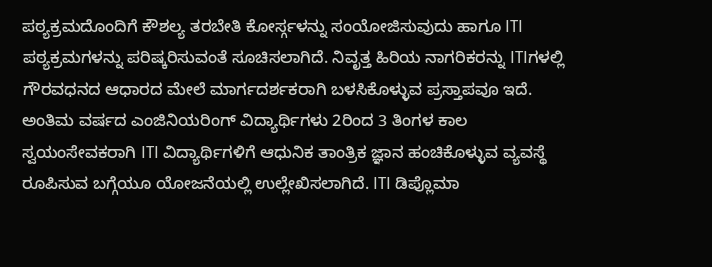ಪಠ್ಯಕ್ರಮದೊಂದಿಗೆ ಕೌಶಲ್ಯ ತರಬೇತಿ ಕೋರ್ಸ್ಗಳನ್ನು ಸಂಯೋಜಿಸುವುದು ಹಾಗೂ ITI ಪಠ್ಯಕ್ರಮಗಳನ್ನು ಪರಿಷ್ಕರಿಸುವಂತೆ ಸೂಚಿಸಲಾಗಿದೆ. ನಿವೃತ್ತ ಹಿರಿಯ ನಾಗರಿಕರನ್ನು ITIಗಳಲ್ಲಿ ಗೌರವಧನದ ಆಧಾರದ ಮೇಲೆ ಮಾರ್ಗದರ್ಶಕರಾಗಿ ಬಳಸಿಕೊಳ್ಳುವ ಪ್ರಸ್ತಾಪವೂ ಇದೆ.
ಅಂತಿಮ ವರ್ಷದ ಎಂಜಿನಿಯರಿಂಗ್ ವಿದ್ಯಾರ್ಥಿಗಳು 2ರಿಂದ 3 ತಿಂಗಳ ಕಾಲ ಸ್ವಯಂಸೇವಕರಾಗಿ ITI ವಿದ್ಯಾರ್ಥಿಗಳಿಗೆ ಆಧುನಿಕ ತಾಂತ್ರಿಕ ಜ್ಞಾನ ಹಂಚಿಕೊಳ್ಳುವ ವ್ಯವಸ್ಥೆ ರೂಪಿಸುವ ಬಗ್ಗೆಯೂ ಯೋಜನೆಯಲ್ಲಿ ಉಲ್ಲೇಖಿಸಲಾಗಿದೆ. ITI ಡಿಪ್ಲೊಮಾ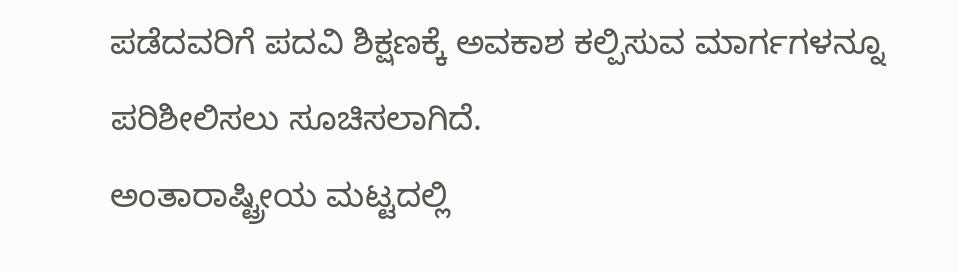ಪಡೆದವರಿಗೆ ಪದವಿ ಶಿಕ್ಷಣಕ್ಕೆ ಅವಕಾಶ ಕಲ್ಪಿಸುವ ಮಾರ್ಗಗಳನ್ನೂ ಪರಿಶೀಲಿಸಲು ಸೂಚಿಸಲಾಗಿದೆ.
ಅಂತಾರಾಷ್ಟ್ರೀಯ ಮಟ್ಟದಲ್ಲಿ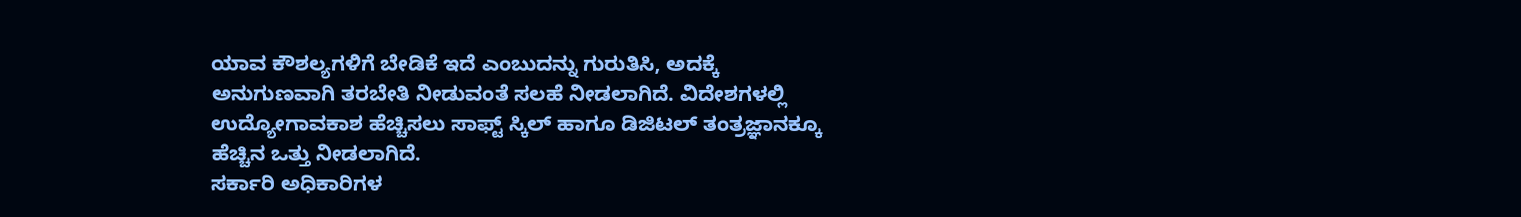ಯಾವ ಕೌಶಲ್ಯಗಳಿಗೆ ಬೇಡಿಕೆ ಇದೆ ಎಂಬುದನ್ನು ಗುರುತಿಸಿ, ಅದಕ್ಕೆ ಅನುಗುಣವಾಗಿ ತರಬೇತಿ ನೀಡುವಂತೆ ಸಲಹೆ ನೀಡಲಾಗಿದೆ. ವಿದೇಶಗಳಲ್ಲಿ ಉದ್ಯೋಗಾವಕಾಶ ಹೆಚ್ಚಿಸಲು ಸಾಫ್ಟ್ ಸ್ಕಿಲ್ ಹಾಗೂ ಡಿಜಿಟಲ್ ತಂತ್ರಜ್ಞಾನಕ್ಕೂ ಹೆಚ್ಚಿನ ಒತ್ತು ನೀಡಲಾಗಿದೆ.
ಸರ್ಕಾರಿ ಅಧಿಕಾರಿಗಳ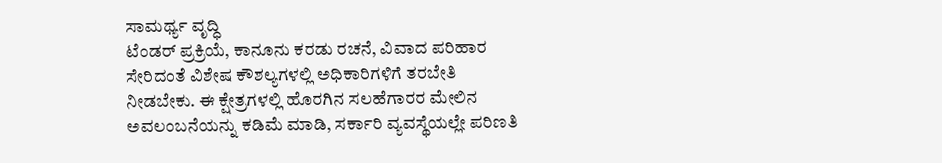ಸಾಮರ್ಥ್ಯ ವೃದ್ಧಿ
ಟೆಂಡರ್ ಪ್ರಕ್ರಿಯೆ, ಕಾನೂನು ಕರಡು ರಚನೆ, ವಿವಾದ ಪರಿಹಾರ ಸೇರಿದಂತೆ ವಿಶೇಷ ಕೌಶಲ್ಯಗಳಲ್ಲಿ ಅಧಿಕಾರಿಗಳಿಗೆ ತರಬೇತಿ ನೀಡಬೇಕು. ಈ ಕ್ಷೇತ್ರಗಳಲ್ಲಿ ಹೊರಗಿನ ಸಲಹೆಗಾರರ ಮೇಲಿನ ಅವಲಂಬನೆಯನ್ನು ಕಡಿಮೆ ಮಾಡಿ, ಸರ್ಕಾರಿ ವ್ಯವಸ್ಥೆಯಲ್ಲೇ ಪರಿಣತಿ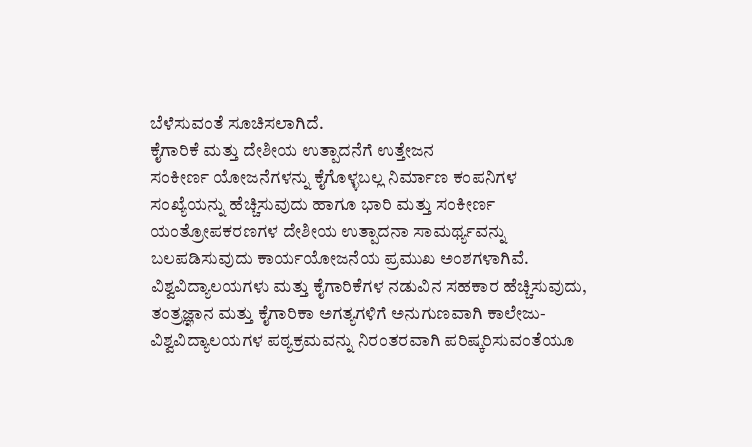ಬೆಳೆಸುವಂತೆ ಸೂಚಿಸಲಾಗಿದೆ.
ಕೈಗಾರಿಕೆ ಮತ್ತು ದೇಶೀಯ ಉತ್ಪಾದನೆಗೆ ಉತ್ತೇಜನ
ಸಂಕೀರ್ಣ ಯೋಜನೆಗಳನ್ನು ಕೈಗೊಳ್ಳಬಲ್ಲ ನಿರ್ಮಾಣ ಕಂಪನಿಗಳ ಸಂಖ್ಯೆಯನ್ನು ಹೆಚ್ಚಿಸುವುದು ಹಾಗೂ ಭಾರಿ ಮತ್ತು ಸಂಕೀರ್ಣ ಯಂತ್ರೋಪಕರಣಗಳ ದೇಶೀಯ ಉತ್ಪಾದನಾ ಸಾಮರ್ಥ್ಯವನ್ನು ಬಲಪಡಿಸುವುದು ಕಾರ್ಯಯೋಜನೆಯ ಪ್ರಮುಖ ಅಂಶಗಳಾಗಿವೆ. ವಿಶ್ವವಿದ್ಯಾಲಯಗಳು ಮತ್ತು ಕೈಗಾರಿಕೆಗಳ ನಡುವಿನ ಸಹಕಾರ ಹೆಚ್ಚಿಸುವುದು, ತಂತ್ರಜ್ಞಾನ ಮತ್ತು ಕೈಗಾರಿಕಾ ಅಗತ್ಯಗಳಿಗೆ ಅನುಗುಣವಾಗಿ ಕಾಲೇಜು-ವಿಶ್ವವಿದ್ಯಾಲಯಗಳ ಪಠ್ಯಕ್ರಮವನ್ನು ನಿರಂತರವಾಗಿ ಪರಿಷ್ಕರಿಸುವಂತೆಯೂ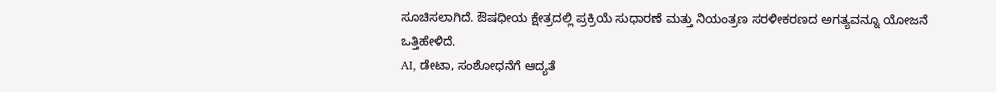ಸೂಚಿಸಲಾಗಿದೆ. ಔಷಧೀಯ ಕ್ಷೇತ್ರದಲ್ಲಿ ಪ್ರಕ್ರಿಯೆ ಸುಧಾರಣೆ ಮತ್ತು ನಿಯಂತ್ರಣ ಸರಳೀಕರಣದ ಅಗತ್ಯವನ್ನೂ ಯೋಜನೆ ಒತ್ತಿಹೇಳಿದೆ.
AI, ಡೇಟಾ, ಸಂಶೋಧನೆಗೆ ಆದ್ಯತೆ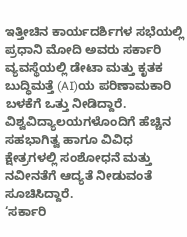ಇತ್ತೀಚಿನ ಕಾರ್ಯದರ್ಶಿಗಳ ಸಭೆಯಲ್ಲಿ ಪ್ರಧಾನಿ ಮೋದಿ ಅವರು ಸರ್ಕಾರಿ ವ್ಯವಸ್ಥೆಯಲ್ಲಿ ಡೇಟಾ ಮತ್ತು ಕೃತಕ ಬುದ್ಧಿಮತ್ತೆ (AI)ಯ ಪರಿಣಾಮಕಾರಿ ಬಳಕೆಗೆ ಒತ್ತು ನೀಡಿದ್ದಾರೆ. ವಿಶ್ವವಿದ್ಯಾಲಯಗಳೊಂದಿಗೆ ಹೆಚ್ಚಿನ ಸಹಭಾಗಿತ್ವ ಹಾಗೂ ವಿವಿಧ ಕ್ಷೇತ್ರಗಳಲ್ಲಿ ಸಂಶೋಧನೆ ಮತ್ತು ನವೀನತೆಗೆ ಆದ್ಯತೆ ನೀಡುವಂತೆ ಸೂಚಿಸಿದ್ದಾರೆ.
‘ಸರ್ಕಾರಿ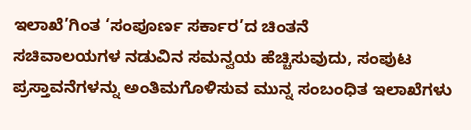ಇಲಾಖೆ’ಗಿಂತ ‘ಸಂಪೂರ್ಣ ಸರ್ಕಾರ’ದ ಚಿಂತನೆ
ಸಚಿವಾಲಯಗಳ ನಡುವಿನ ಸಮನ್ವಯ ಹೆಚ್ಚಿಸುವುದು, ಸಂಪುಟ ಪ್ರಸ್ತಾವನೆಗಳನ್ನು ಅಂತಿಮಗೊಳಿಸುವ ಮುನ್ನ ಸಂಬಂಧಿತ ಇಲಾಖೆಗಳು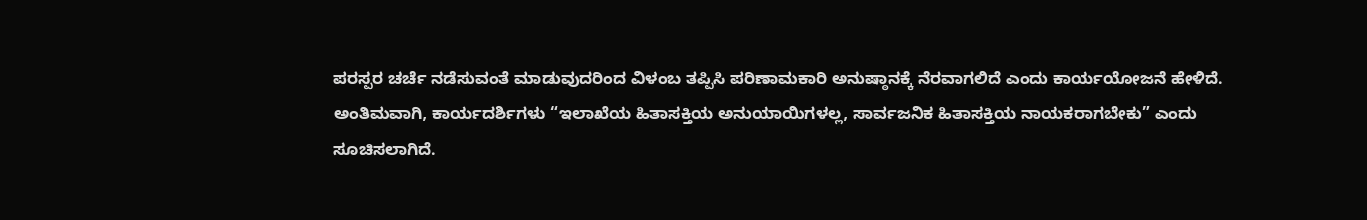ಪರಸ್ಪರ ಚರ್ಚೆ ನಡೆಸುವಂತೆ ಮಾಡುವುದರಿಂದ ವಿಳಂಬ ತಪ್ಪಿಸಿ ಪರಿಣಾಮಕಾರಿ ಅನುಷ್ಠಾನಕ್ಕೆ ನೆರವಾಗಲಿದೆ ಎಂದು ಕಾರ್ಯಯೋಜನೆ ಹೇಳಿದೆ.
ಅಂತಿಮವಾಗಿ, ಕಾರ್ಯದರ್ಶಿಗಳು “ಇಲಾಖೆಯ ಹಿತಾಸಕ್ತಿಯ ಅನುಯಾಯಿಗಳಲ್ಲ, ಸಾರ್ವಜನಿಕ ಹಿತಾಸಕ್ತಿಯ ನಾಯಕರಾಗಬೇಕು” ಎಂದು ಸೂಚಿಸಲಾಗಿದೆ.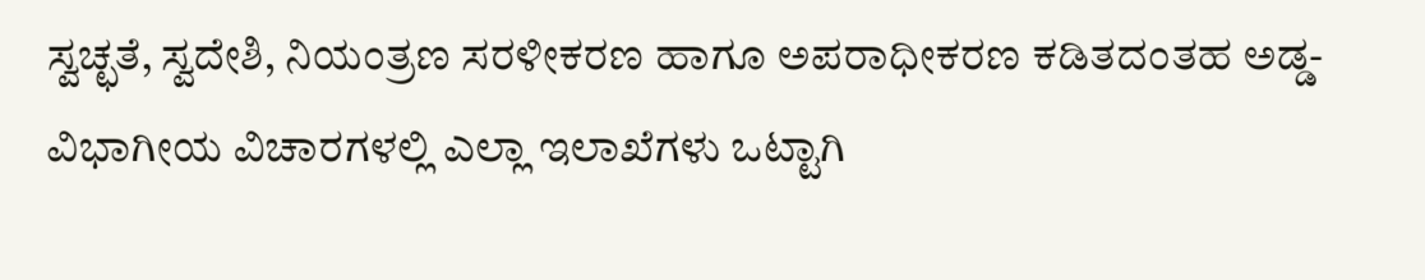ಸ್ವಚ್ಛತೆ, ಸ್ವದೇಶಿ, ನಿಯಂತ್ರಣ ಸರಳೀಕರಣ ಹಾಗೂ ಅಪರಾಧೀಕರಣ ಕಡಿತದಂತಹ ಅಡ್ಡ-ವಿಭಾಗೀಯ ವಿಚಾರಗಳಲ್ಲಿ ಎಲ್ಲಾ ಇಲಾಖೆಗಳು ಒಟ್ಟಾಗಿ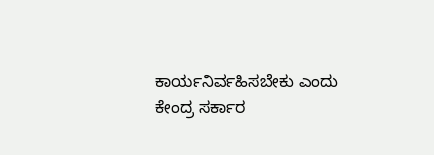ಕಾರ್ಯನಿರ್ವಹಿಸಬೇಕು ಎಂದು ಕೇಂದ್ರ ಸರ್ಕಾರ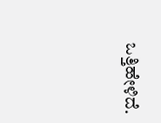ಒತ್ತಿಹೇಳಿದೆ.